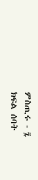ምስጢሩ - ፯
ክፍል ሰባት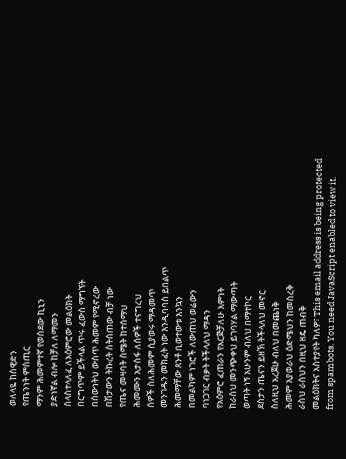ወለላዬ ከስዊድን
የጤንነት ምስጢር
ማንም ሕመምተኛ የወሰደው ኪኒን
ያድነኛል ብሎ ከቻለ ለማመን
ስላስተላለፈ ለአዕምሮው መልዕክት
በርግጥም ይችላል ጥሩ ፈውስ ማግኘት
በሰውነትህ ውስጥ ሕመም የሚኖረው
በሽታውን ትኩረት ስትሰጠው ብቻ ነው
የጤና መዛባት ስሜት ከተሰማህ
ሕመሙን አታስፋ ለሰዎች ተናግረህ
ሰዎች ስለሕመም ሲያወሩ ማዳመጥ
መንገዱን መክፈት ነው እንዲባባስ ይበልጥ
ሕመማቸው ጸንቶ ቢወተውቱ እንኳን
በመልካም ነገሮች ለውጠህ ወሬውን
ባነጋገር ብቃት ትችላለህ ማዳን
የአዕምሮ ፈጠራን የአርጅቻለሁ እምነት
ከራስህ መንጭቀህ ይገባሃል ማውጣት
ወጣት ነኝ አሁንም ብለህ በማተኮር
ደስታን ጤናን ይዘኽ ትችላለህ መኖር
ስለዚህ አረጀሁ ብለህ በመጨነቅ
ሕመም እያወራህ ዕድሜህን ከመስረቅ
ራስህ ራስህን በዚህ ዘዴ ጠብቅ
መልዕክትና አስተያየት ካለዎ፣ This email address is being protected from spambots. You need JavaScript enabled to view it.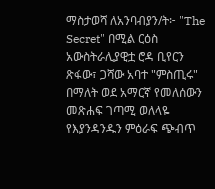ማስታወሻ ለአንባብያን/ት፦ "The Secret" በሚል ርዕስ አውስትራሊያዊቷ ሮዳ ቢየርን ጽፋው፣ ጋሻው አባተ "ምስጢሩ" በማለት ወደ አማርኛ የመለሰውን መጽሐፍ ገጣሚ ወለላዬ የእያንዳንዱን ምዕራፍ ጭብጥ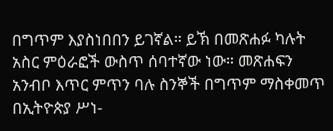በግጥም እያስነበበን ይገኛል። ይኽ በመጽሐፉ ካሉት አስር ምዕራፎች ውስጥ ሰባተኛው ነው። መጽሐፍን አንብቦ እጥር ምጥን ባሉ ስንኞች በግጥም ማስቀመጥ በኢትዮጵያ ሥነ-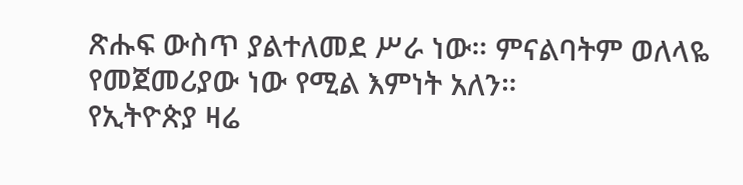ጽሑፍ ውስጥ ያልተለመደ ሥራ ነው። ምናልባትም ወለላዬ የመጀመሪያው ነው የሚል እምነት አለን።
የኢትዮጵያ ዛሬ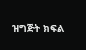ዝግጅት ክፍል